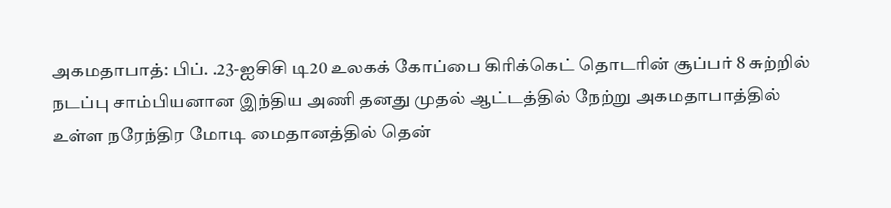அகமதாபாத்: பிப். .23-ஐசிசி டி20 உலகக் கோப்பை கிரிக்கெட் தொடரின் சூப்பர் 8 சுற்றில் நடப்பு சாம்பியனான இந்திய அணி தனது முதல் ஆட்டத்தில் நேற்று அகமதாபாத்தில் உள்ள நரேந்திர மோடி மைதானத்தில் தென்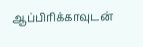ஆப்பிரிக்காவுடன்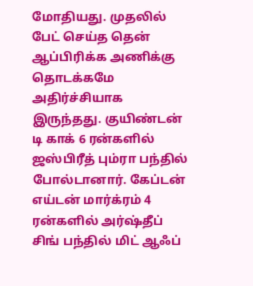மோதியது. முதலில் பேட் செய்த தென் ஆப்பிரிக்க அணிக்கு தொடக்கமே அதிர்ச்சியாக இருந்தது. குயிண்டன் டி காக் 6 ரன்களில் ஜஸ்பிரீத் பும்ரா பந்தில் போல்டானார். கேப்டன் எய்டன் மார்க்ரம் 4 ரன்களில் அர்ஷ்தீப் சிங் பந்தில் மிட் ஆஃப்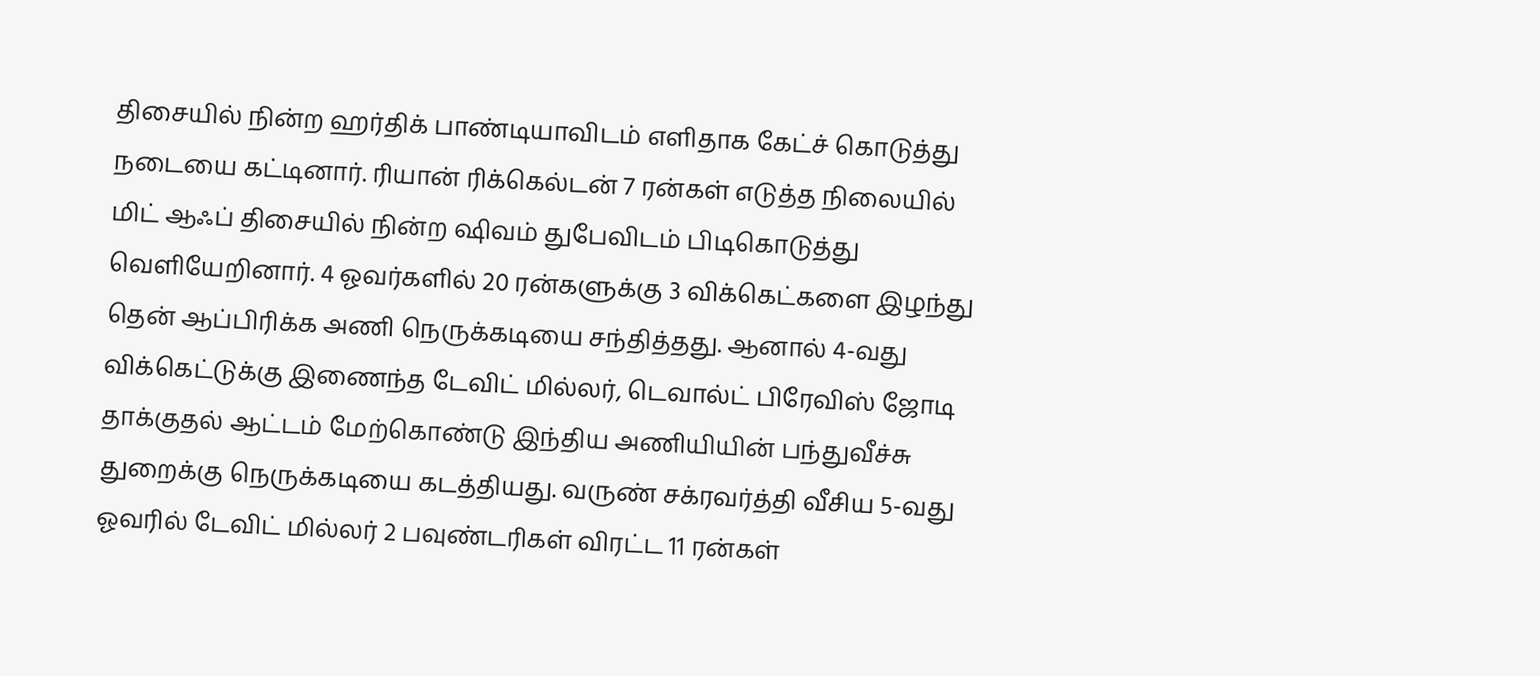திசையில் நின்ற ஹர்திக் பாண்டியாவிடம் எளிதாக கேட்ச் கொடுத்து நடையை கட்டினார். ரியான் ரிக்கெல்டன் 7 ரன்கள் எடுத்த நிலையில் மிட் ஆஃப் திசையில் நின்ற ஷிவம் துபேவிடம் பிடிகொடுத்து வெளியேறினார். 4 ஓவர்களில் 20 ரன்களுக்கு 3 விக்கெட்களை இழந்து தென் ஆப்பிரிக்க அணி நெருக்கடியை சந்தித்தது. ஆனால் 4-வது விக்கெட்டுக்கு இணைந்த டேவிட் மில்லர், டெவால்ட் பிரேவிஸ் ஜோடி தாக்குதல் ஆட்டம் மேற்கொண்டு இந்திய அணியியின் பந்துவீச்சு துறைக்கு நெருக்கடியை கடத்தியது. வருண் சக்ரவர்த்தி வீசிய 5-வது ஓவரில் டேவிட் மில்லர் 2 பவுண்டரிகள் விரட்ட 11 ரன்கள்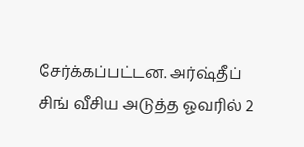சேர்க்கப்பட்டன. அர்ஷ்தீப் சிங் வீசிய அடுத்த ஓவரில் 2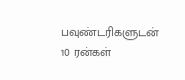பவுண்டரிகளுடன் 10 ரன்கள்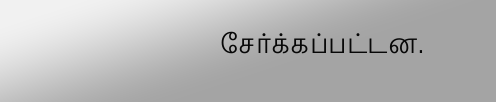சேர்க்கப்பட்டன.